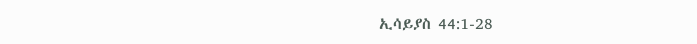ኢሳይያስ 44:1-28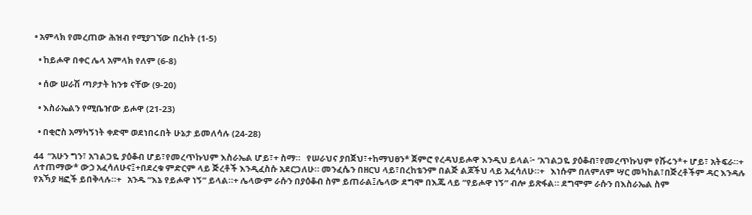• አምላክ የመረጠው ሕዝብ የሚያገኘው በረከት (1-5)

  • ከይሖዋ በቀር ሌላ አምላክ የለም (6-8)

  • ሰው ሠራሽ ጣዖታት ከንቱ ናቸው (9-20)

  • እስራኤልን የሚቤዠው ይሖዋ (21-23)

  • በቂሮስ አማካኝነት ቀድሞ ወደነበሩበት ሁኔታ ይመለሳሉ (24-28)

44  “አሁን ግን፣ አገልጋዬ ያዕቆብ ሆይ፣የመረጥኩህም እስራኤል ሆይ፣+ ስማ።   የሠራህና ያበጀህ፣+ከማህፀን* ጀምሮ የረዳህይሖዋ እንዲህ ይላል፦ ‘አገልጋዬ ያዕቆብ፣የመረጥኩህም የሹሩን*+ ሆይ፣ አትፍራ።+   ለተጠማው* ውኃ አፈሳለሁና፤+በደረቁ ምድርም ላይ ጅረቶች እንዲፈስሱ አደርጋለሁ። መንፈሴን በዘርህ ላይ፣በረከቴንም በልጅ ልጆችህ ላይ አፈሳለሁ።+   እነሱም በለምለም ሣር መካከል፣በጅረቶችም ዳር እንዳሉ የአኻያ ዛፎች ይበቅላሉ።+   አንዱ “እኔ የይሖዋ ነኝ” ይላል።+ ሌላውም ራሱን በያዕቆብ ስም ይጠራል፤ሌላው ደግሞ በእጁ ላይ “የይሖዋ ነኝ” ብሎ ይጽፋል። ደግሞም ራሱን በእስራኤል ስም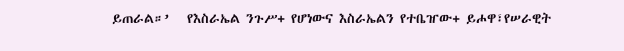ይጠራል።’   የእስራኤል ንጉሥ+ የሆነውና እስራኤልን የተቤዠው+ ይሖዋ፣የሠራዊት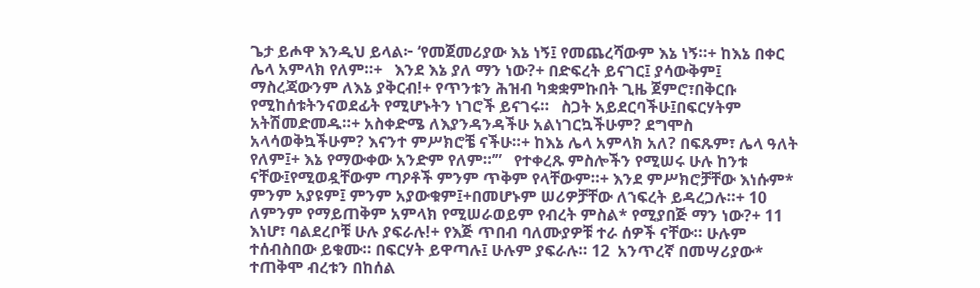ጌታ ይሖዋ እንዲህ ይላል፦ ‘የመጀመሪያው እኔ ነኝ፤ የመጨረሻውም እኔ ነኝ።+ ከእኔ በቀር ሌላ አምላክ የለም።+   እንደ እኔ ያለ ማን ነው?+ በድፍረት ይናገር፤ ያሳውቅም፤ ማስረጃውንም ለእኔ ያቅርብ!+ የጥንቱን ሕዝብ ካቋቋምኩበት ጊዜ ጀምሮ፣በቅርቡ የሚከሰቱትንናወደፊት የሚሆኑትን ነገሮች ይናገሩ።   ስጋት አይደርባችሁ፤በፍርሃትም አትሽመድመዱ።+ አስቀድሜ ለእያንዳንዳችሁ አልነገርኳችሁም? ደግሞስ አላሳወቅኳችሁም? እናንተ ምሥክሮቼ ናችሁ።+ ከእኔ ሌላ አምላክ አለ? በፍጹም፣ ሌላ ዓለት የለም፤+ እኔ የማውቀው አንድም የለም።’”   የተቀረጹ ምስሎችን የሚሠሩ ሁሉ ከንቱ ናቸው፤የሚወዷቸውም ጣዖቶች ምንም ጥቅም የላቸውም።+ እንደ ምሥክሮቻቸው እነሱም* ምንም አያዩም፤ ምንም አያውቁም፤+በመሆኑም ሠሪዎቻቸው ለኀፍረት ይዳረጋሉ።+ 10  ለምንም የማይጠቅም አምላክ የሚሠራወይም የብረት ምስል* የሚያበጅ ማን ነው?+ 11  እነሆ፣ ባልደረቦቹ ሁሉ ያፍራሉ!+ የእጅ ጥበብ ባለሙያዎቹ ተራ ሰዎች ናቸው። ሁሉም ተሰብስበው ይቁሙ። በፍርሃት ይዋጣሉ፤ ሁሉም ያፍራሉ። 12  አንጥረኛ በመሣሪያው* ተጠቅሞ ብረቱን በከሰል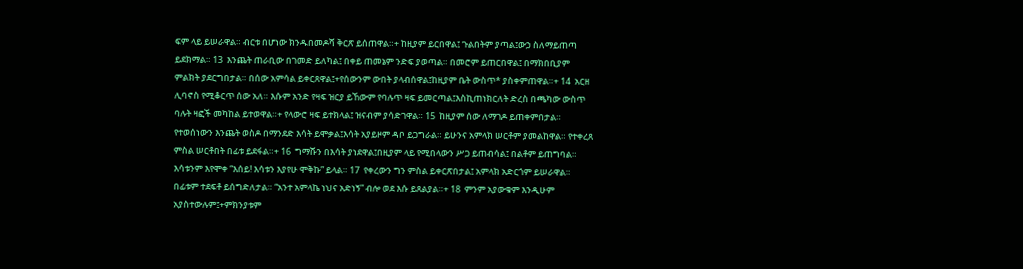ፍም ላይ ይሠራዋል። ብርቱ በሆነው ክንዱበመዶሻ ቅርጽ ይሰጠዋል።+ ከዚያም ይርበዋል፤ ጉልበትም ያጣል፤ውኃ ስለማይጠጣ ይደክማል። 13  እንጨት ጠራቢው በገመድ ይለካል፤ በቀይ ጠመኔም ንድፍ ያወጣል። በመሮም ይጠርበዋል፤ በማክበቢያም ምልክት ያደርግበታል። በሰው አምሳል ይቀርጸዋል፤+የሰውንም ውበት ያላብሰዋል፤ከዚያም ቤት ውስጥ* ያስቀምጠዋል።+ 14  አርዘ ሊባኖስ የሚቆርጥ ሰው አለ። እሱም አንድ የዛፍ ዝርያ ይኸውም የባሉጥ ዛፍ ይመርጣል፤እስኪጠነክርለት ድረስ በጫካው ውስጥ ባሉት ዛፎች መካከል ይተወዋል።+ የላውሮ ዛፍ ይተክላል፤ ዝናብም ያሳድገዋል። 15  ከዚያም ሰው ለማገዶ ይጠቀምበታል። የተወሰነውን እንጨት ወስዶ በማንደድ እሳት ይሞቃል፤እሳት አያይዞም ዳቦ ይጋግራል። ይሁንና አምላክ ሠርቶም ያመልከዋል። የተቀረጸ ምስል ሠርቶበት በፊቱ ይደፋል።+ 16  ግማሹን በእሳት ያነደዋል፤በዚያም ላይ የሚበላውን ሥጋ ይጠብሳል፤ በልቶም ይጠግባል። እሳቱንም እየሞቀ “እሰይ! እሳቱን እያየሁ ሞቅኩ” ይላል። 17  የቀረውን ግን ምስል ይቀርጽበታል፤ አምላክ አድርጎም ይሠራዋል። በፊቱም ተደፍቶ ይሰግድለታል። “አንተ አምላኬ ነህና አድነኝ” ብሎ ወደ እሱ ይጸልያል።+ 18  ምንም አያውቁም እንዲሁም አያስተውሉም፤+ምክንያቱም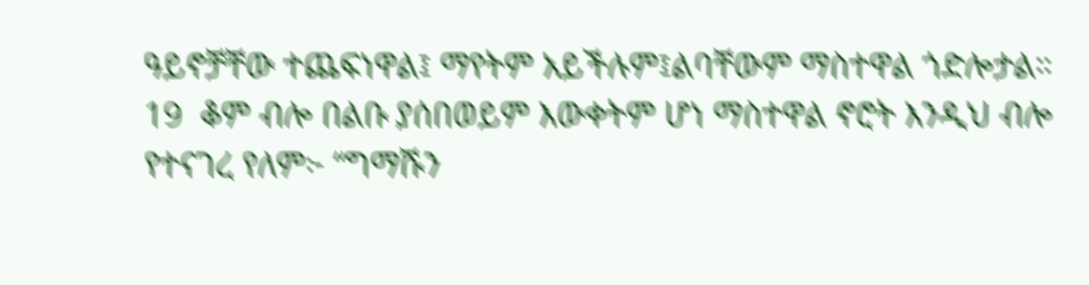ዓይኖቻቸው ተጨፍነዋል፤ ማየትም አይችሉም፤ልባቸውም ማስተዋል ጎድሎታል። 19  ቆም ብሎ በልቡ ያሰበወይም እውቀትም ሆነ ማስተዋል ኖሮት እንዲህ ብሎ የተናገረ የለም፦ “ግማሹን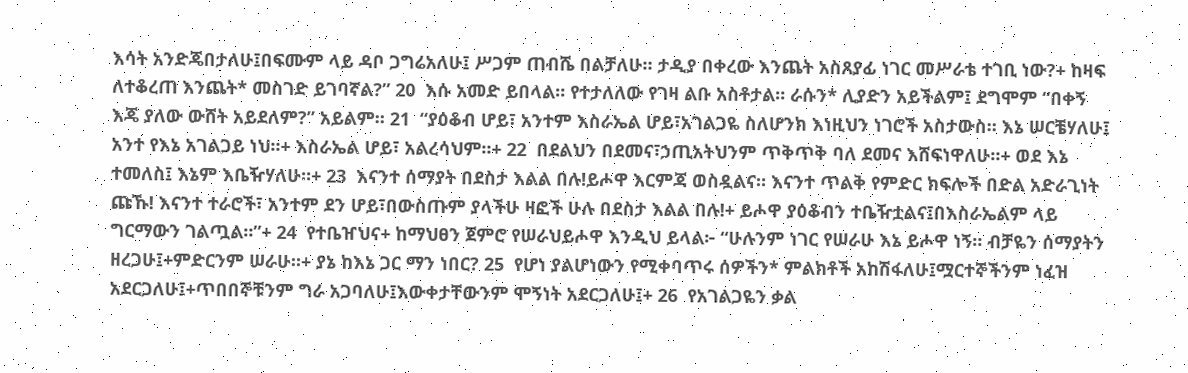እሳት አንድጄበታለሁ፤በፍሙም ላይ ዳቦ ጋግሬአለሁ፤ ሥጋም ጠብሼ በልቻለሁ። ታዲያ በቀረው እንጨት አስጸያፊ ነገር መሥራቴ ተገቢ ነው?+ ከዛፍ ለተቆረጠ እንጨት* መስገድ ይገባኛል?” 20  እሱ አመድ ይበላል። የተታለለው የገዛ ልቡ አስቶታል። ራሱን* ሊያድን አይችልም፤ ደግሞም “በቀኝ እጄ ያለው ውሸት አይደለም?” አይልም። 21  “ያዕቆብ ሆይ፣ አንተም እስራኤል ሆይ፣አገልጋዬ ስለሆንክ እነዚህን ነገሮች አስታውስ። እኔ ሠርቼሃለሁ፤ አንተ የእኔ አገልጋይ ነህ።+ እስራኤል ሆይ፣ አልረሳህም።+ 22  በደልህን በደመና፣ኃጢአትህንም ጥቅጥቅ ባለ ደመና እሸፍነዋለሁ።+ ወደ እኔ ተመለስ፤ እኔም እቤዥሃለሁ።+ 23  እናንተ ሰማያት በደስታ እልል በሉ!ይሖዋ እርምጃ ወስዷልና። እናንተ ጥልቅ የምድር ክፍሎች በድል አድራጊነት ጩኹ! እናንተ ተራሮች፣ አንተም ደን ሆይ፣በውስጡም ያላችሁ ዛፎች ሁሉ በደስታ እልል በሉ!+ ይሖዋ ያዕቆብን ተቤዥቷልና፤በእስራኤልም ላይ ግርማውን ገልጧል።”+ 24  የተቤዠህና+ ከማህፀን ጀምሮ የሠራህይሖዋ እንዲህ ይላል፦ “ሁሉንም ነገር የሠራሁ እኔ ይሖዋ ነኝ። ብቻዬን ሰማያትን ዘረጋሁ፤+ምድርንም ሠራሁ።+ ያኔ ከእኔ ጋር ማን ነበር? 25  የሆነ ያልሆነውን የሚቀባጥሩ ሰዎችን* ምልክቶች አከሽፋለሁ፤ሟርተኞችንም ነፈዝ አደርጋለሁ፤+ጥበበኞቹንም ግራ አጋባለሁ፤እውቀታቸውንም ሞኝነት አደርጋለሁ፤+ 26  የአገልጋዬን ቃል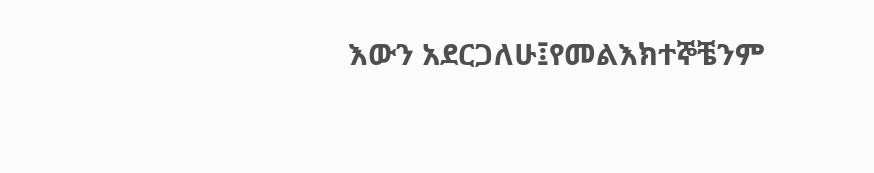እውን አደርጋለሁ፤የመልእክተኞቼንም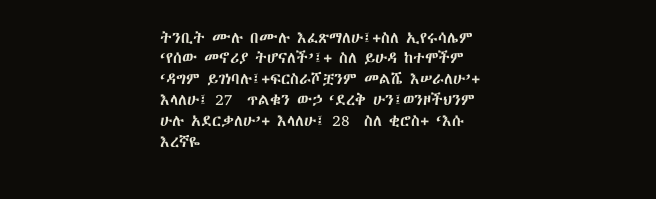ትንቢት ሙሉ በሙሉ እፈጽማለሁ፤+ስለ ኢየሩሳሌም ‘የሰው መኖሪያ ትሆናለች’፤+ ስለ ይሁዳ ከተሞችም ‘ዳግም ይገነባሉ፤+ፍርስራሾቿንም መልሼ እሠራለሁ’+ እላለሁ፤ 27  ጥልቁን ውኃ ‘ደረቅ ሁን፤ወንዞችህንም ሁሉ አደርቃለሁ’+ እላለሁ፤ 28  ስለ ቂሮስ+ ‘እሱ እረኛዬ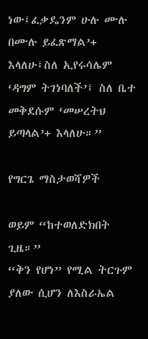ነው፤ፈቃዴንም ሁሉ ሙሉ በሙሉ ይፈጽማል’+ እላለሁ፤ስለ ኢየሩሳሌም ‘ዳግም ትገነባለች’፤ ስለ ቤተ መቅደሱም ‘መሠረትህ ይጣላል’+ እላለሁ።”

የግርጌ ማስታወሻዎች

ወይም “ከተወለድክበት ጊዜ።”
“ቅን የሆነ” የሚል ትርጉም ያለው ሲሆን ለእስራኤል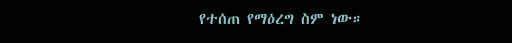የተሰጠ የማዕረግ ስም ነው።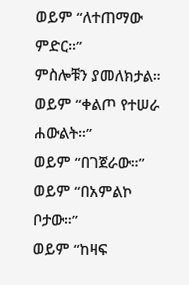ወይም “ለተጠማው ምድር።”
ምስሎቹን ያመለክታል።
ወይም “ቀልጦ የተሠራ ሐውልት።”
ወይም “በገጀራው።”
ወይም “በአምልኮ ቦታው።”
ወይም “ከዛፍ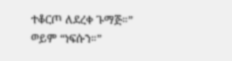ተቆርጦ ለደረቀ ጉማጅ።”
ወይም “ነፍሱን።”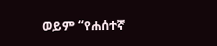ወይም “የሐሰተኛ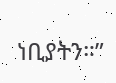ነቢያትን።”